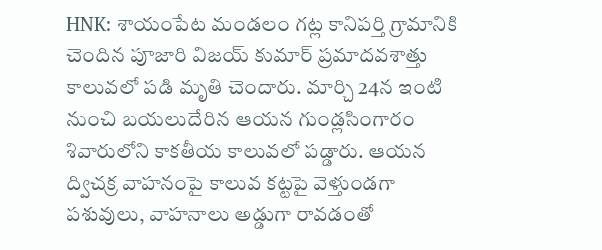HNK: శాయంపేట మండలం గట్ల కానిపర్తి గ్రామానికి చెందిన పూజారి విజయ్ కుమార్ ప్రమాదవశాత్తు కాలువలో పడి మృతి చెందారు. మార్చి 24న ఇంటి నుంచి బయలుదేరిన ఆయన గుండ్లసింగారం శివారులోని కాకతీయ కాలువలో పడ్డారు. ఆయన ద్విచక్ర వాహనంపై కాలువ కట్టపై వెళ్తుండగా పశువులు, వాహనాలు అడ్డుగా రావడంతో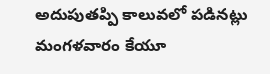అదుపుతప్పి కాలువలో పడినట్లు మంగళవారం కేయూ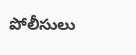పోలీసులు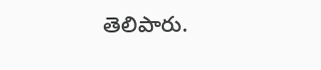తెలిపారు.